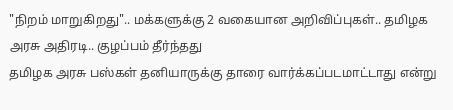"நிறம் மாறுகிறது".. மக்களுக்கு 2 வகையான அறிவிப்புகள்.. தமிழக அரசு அதிரடி.. குழப்பம் தீர்ந்தது
தமிழக அரசு பஸ்கள் தனியாருக்கு தாரை வார்க்கப்படமாட்டாது என்று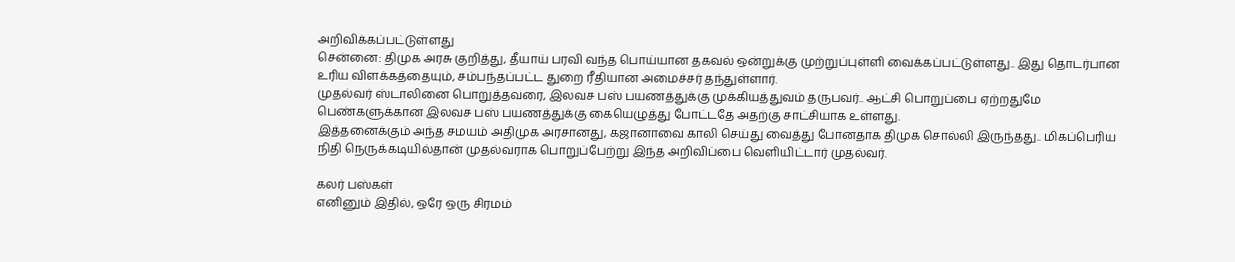அறிவிக்கப்பட்டுள்ளது
சென்னை: திமுக அரசு குறித்து, தீயாய் பரவி வந்த பொய்யான தகவல் ஒன்றுக்கு முற்றுப்புள்ளி வைக்கப்பட்டுள்ளது.. இது தொடர்பான உரிய விளக்கத்தையும், சம்பந்தப்பட்ட துறை ரீதியான அமைச்சர் தந்துள்ளார்.
முதல்வர் ஸ்டாலினை பொறுத்தவரை, இலவச பஸ் பயணத்துக்கு முக்கியத்துவம் தருபவர்.. ஆட்சி பொறுப்பை ஏற்றதுமே பெண்களுக்கான இலவச பஸ் பயணத்துக்கு கையெழுத்து போட்டதே அதற்கு சாட்சியாக உள்ளது.
இத்தனைக்கும் அந்த சமயம் அதிமுக அரசானது, கஜானாவை காலி செய்து வைத்து போனதாக திமுக சொல்லி இருந்தது.. மிகப்பெரிய நிதி நெருக்கடியில்தான் முதல்வராக பொறுப்பேற்று இந்த அறிவிப்பை வெளியிட்டார் முதல்வர்.

கலர் பஸ்கள்
எனினும் இதில், ஒரே ஒரு சிரமம்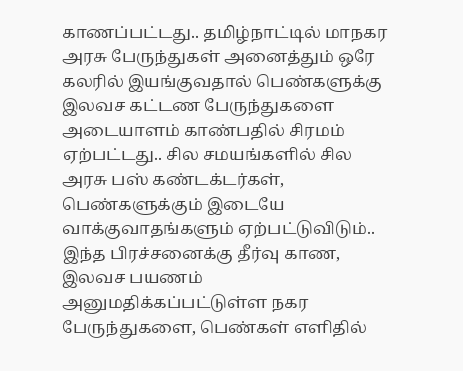காணப்பட்டது.. தமிழ்நாட்டில் மாநகர அரசு பேருந்துகள் அனைத்தும் ஒரே கலரில் இயங்குவதால் பெண்களுக்கு இலவச கட்டண பேருந்துகளை அடையாளம் காண்பதில் சிரமம் ஏற்பட்டது.. சில சமயங்களில் சில அரசு பஸ் கண்டக்டர்கள், பெண்களுக்கும் இடையே வாக்குவாதங்களும் ஏற்பட்டுவிடும்.. இந்த பிரச்சனைக்கு தீர்வு காண, இலவச பயணம் அனுமதிக்கப்பட்டுள்ள நகர பேருந்துகளை, பெண்கள் எளிதில்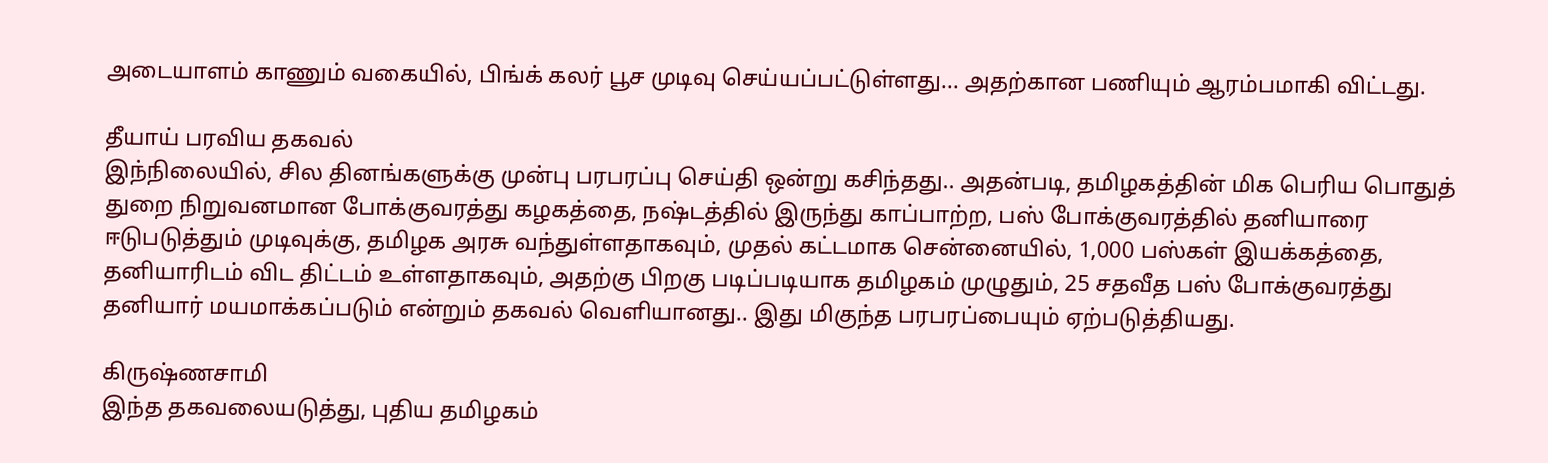அடையாளம் காணும் வகையில், பிங்க் கலர் பூச முடிவு செய்யப்பட்டுள்ளது... அதற்கான பணியும் ஆரம்பமாகி விட்டது.

தீயாய் பரவிய தகவல்
இந்நிலையில், சில தினங்களுக்கு முன்பு பரபரப்பு செய்தி ஒன்று கசிந்தது.. அதன்படி, தமிழகத்தின் மிக பெரிய பொதுத் துறை நிறுவனமான போக்குவரத்து கழகத்தை, நஷ்டத்தில் இருந்து காப்பாற்ற, பஸ் போக்குவரத்தில் தனியாரை ஈடுபடுத்தும் முடிவுக்கு, தமிழக அரசு வந்துள்ளதாகவும், முதல் கட்டமாக சென்னையில், 1,000 பஸ்கள் இயக்கத்தை, தனியாரிடம் விட திட்டம் உள்ளதாகவும், அதற்கு பிறகு படிப்படியாக தமிழகம் முழுதும், 25 சதவீத பஸ் போக்குவரத்து தனியார் மயமாக்கப்படும் என்றும் தகவல் வெளியானது.. இது மிகுந்த பரபரப்பையும் ஏற்படுத்தியது.

கிருஷ்ணசாமி
இந்த தகவலையடுத்து, புதிய தமிழகம்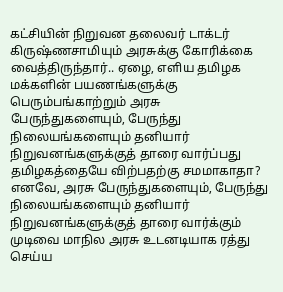கட்சியின் நிறுவன தலைவர் டாக்டர் கிருஷ்ணசாமியும் அரசுக்கு கோரிக்கை வைத்திருந்தார்.. ஏழை, எளிய தமிழக மக்களின் பயணங்களுக்கு பெரும்பங்காற்றும் அரசு பேருந்துகளையும், பேருந்து நிலையங்களையும் தனியார் நிறுவனங்களுக்குத் தாரை வார்ப்பது தமிழகத்தையே விற்பதற்கு சமமாகாதா? எனவே, அரசு பேருந்துகளையும், பேருந்து நிலையங்களையும் தனியார் நிறுவனங்களுக்குத் தாரை வார்க்கும் முடிவை மாநில அரசு உடனடியாக ரத்து செய்ய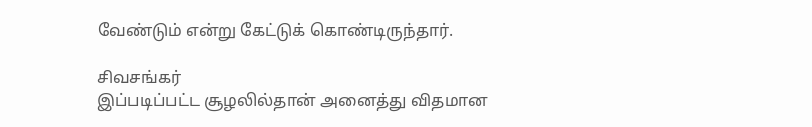வேண்டும் என்று கேட்டுக் கொண்டிருந்தார்.

சிவசங்கர்
இப்படிப்பட்ட சூழலில்தான் அனைத்து விதமான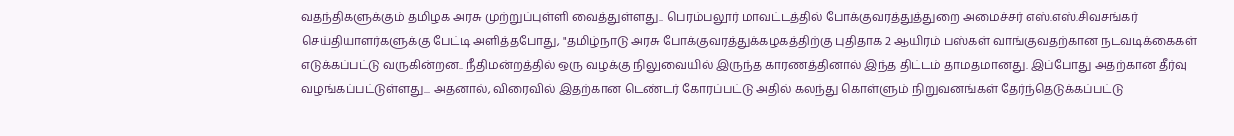வதந்திகளுக்கும் தமிழக அரசு முற்றுப்புள்ளி வைத்துள்ளது.. பெரம்பலூர் மாவட்டத்தில் போக்குவரத்துத்துறை அமைச்சர் எஸ்.எஸ்.சிவசங்கர் செய்தியாளர்களுக்கு பேட்டி அளித்தபோது, "தமிழ்நாடு அரசு போக்குவரத்துக்கழகத்திற்கு புதிதாக 2 ஆயிரம் பஸ்கள் வாங்குவதற்கான நடவடிக்கைகள் எடுக்கப்பட்டு வருகின்றன.. நீதிமன்றத்தில் ஒரு வழக்கு நிலுவையில் இருந்த காரணத்தினால் இந்த திட்டம் தாமதமானது. இப்போது அதற்கான தீர்வு வழங்கப்பட்டுள்ளது... அதனால், விரைவில் இதற்கான டெண்டர் கோரப்பட்டு அதில் கலந்து கொள்ளும் நிறுவனங்கள் தேர்ந்தெடுக்கப்பட்டு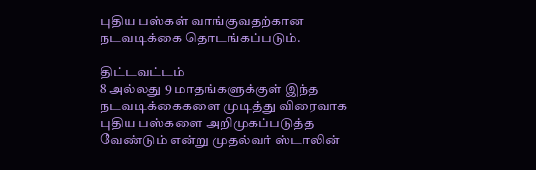புதிய பஸ்கள் வாங்குவதற்கான நடவடிக்கை தொடங்கப்படும்.

திட்டவட்டம்
8 அல்லது 9 மாதங்களுக்குள் இந்த நடவடிக்கைகளை முடித்து விரைவாக புதிய பஸ்களை அறிமுகப்படுத்த வேண்டும் என்று முதல்வர் ஸ்டாலின்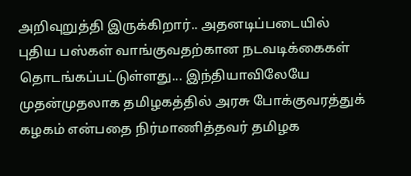அறிவுறுத்தி இருக்கிறார்.. அதனடிப்படையில் புதிய பஸ்கள் வாங்குவதற்கான நடவடிக்கைகள் தொடங்கப்பட்டுள்ளது... இந்தியாவிலேயே முதன்முதலாக தமிழகத்தில் அரசு போக்குவரத்துக் கழகம் என்பதை நிர்மாணித்தவர் தமிழக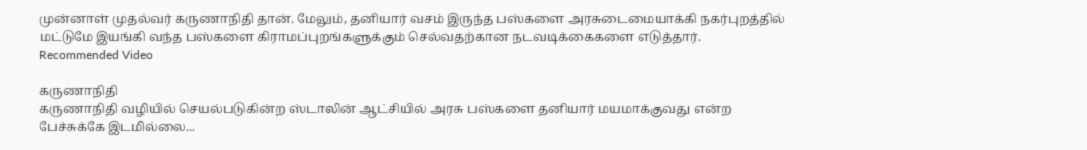முன்னாள் முதல்வர் கருணாநிதி தான். மேலும், தனியார் வசம் இருந்த பஸ்களை அரசுடைமையாக்கி நகர்புறத்தில் மட்டுமே இயங்கி வந்த பஸ்களை கிராமப்புறங்களுக்கும் செல்வதற்கான நடவடிக்கைகளை எடுத்தார்.
Recommended Video

கருணாநிதி
கருணாநிதி வழியில் செயல்படுகின்ற ஸ்டாலின் ஆட்சியில் அரசு பஸ்களை தனியார் மயமாக்குவது என்ற பேச்சுக்கே இடமில்லை...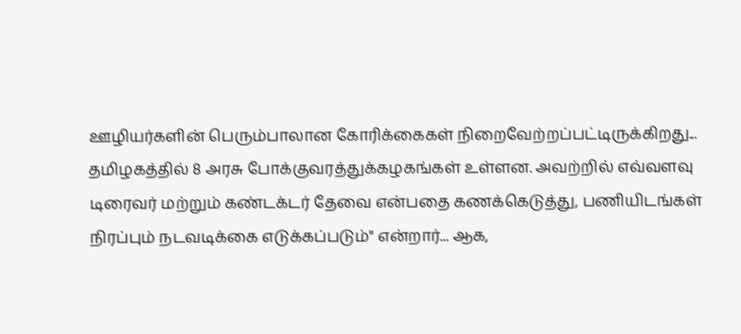ஊழியர்களின் பெரும்பாலான கோரிக்கைகள் நிறைவேற்றப்பட்டிருக்கிறது... தமிழகத்தில் 8 அரசு போக்குவரத்துக்கழகங்கள் உள்ளன. அவற்றில் எவ்வளவு டிரைவர் மற்றும் கண்டக்டர் தேவை என்பதை கணக்கெடுத்து, பணியிடங்கள் நிரப்பும் நடவடிக்கை எடுக்கப்படும்" என்றார்... ஆக,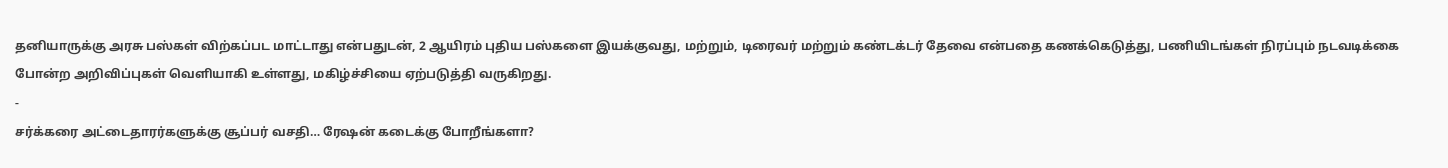தனியாருக்கு அரசு பஸ்கள் விற்கப்பட மாட்டாது என்பதுடன், 2 ஆயிரம் புதிய பஸ்களை இயக்குவது, மற்றும், டிரைவர் மற்றும் கண்டக்டர் தேவை என்பதை கணக்கெடுத்து, பணியிடங்கள் நிரப்பும் நடவடிக்கை போன்ற அறிவிப்புகள் வெளியாகி உள்ளது, மகிழ்ச்சியை ஏற்படுத்தி வருகிறது.
-
சர்க்கரை அட்டைதாரர்களுக்கு சூப்பர் வசதி… ரேஷன் கடைக்கு போறீங்களா?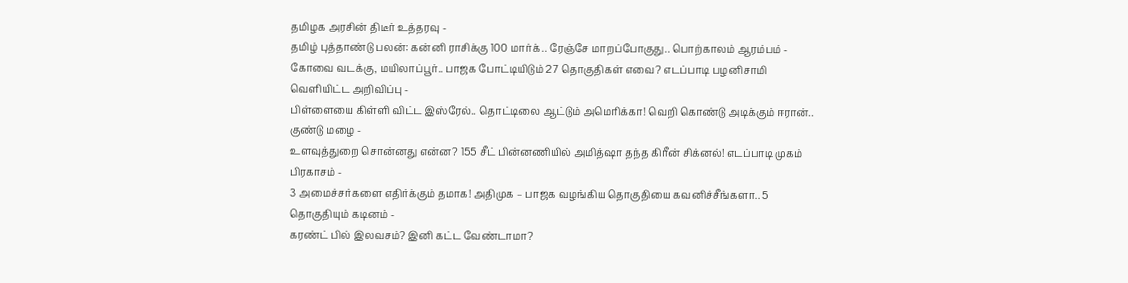தமிழக அரசின் திடீர் உத்தரவு -
தமிழ் புத்தாண்டு பலன்: கன்னி ராசிக்கு 100 மார்க்.. ரேஞ்சே மாறப்போகுது.. பொற்காலம் ஆரம்பம் -
கோவை வடக்கு, மயிலாப்பூர்.. பாஜக போட்டியிடும் 27 தொகுதிகள் எவை? எடப்பாடி பழனிசாமி வெளியிட்ட அறிவிப்பு -
பிள்ளையை கிள்ளி விட்ட இஸ்ரேல்.. தொட்டிலை ஆட்டும் அமெரிக்கா! வெறி கொண்டு அடிக்கும் ஈரான்.. குண்டு மழை -
உளவுத்துறை சொன்னது என்ன? 155 சீட் பின்னணியில் அமித்ஷா தந்த கிரீன் சிக்னல்! எடப்பாடி முகம் பிரகாசம் -
3 அமைச்சர்களை எதிர்க்கும் தமாக! அதிமுக – பாஜக வழங்கிய தொகுதியை கவனிச்சீங்களா.. 5 தொகுதியும் கடினம் -
கரண்ட் பில் இலவசம்? இனி கட்ட வேண்டாமா?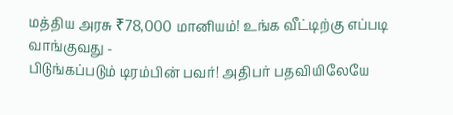மத்திய அரசு ₹78,000 மானியம்! உங்க வீட்டிற்கு எப்படி வாங்குவது -
பிடுங்கப்படும் டிரம்பின் பவர்! அதிபர் பதவியிலேயே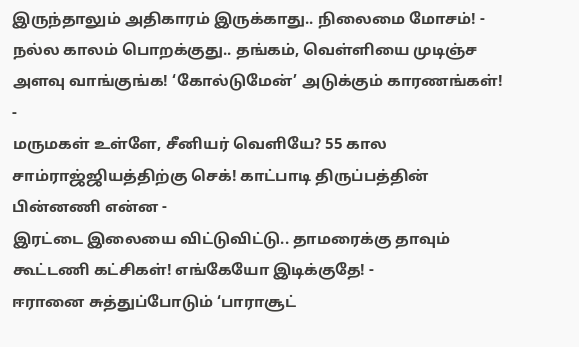இருந்தாலும் அதிகாரம் இருக்காது.. நிலைமை மோசம்! -
நல்ல காலம் பொறக்குது.. தங்கம், வெள்ளியை முடிஞ்ச அளவு வாங்குங்க! ‘கோல்டுமேன்’ அடுக்கும் காரணங்கள்! -
மருமகள் உள்ளே, சீனியர் வெளியே? 55 கால சாம்ராஜ்ஜியத்திற்கு செக்! காட்பாடி திருப்பத்தின் பின்னணி என்ன -
இரட்டை இலையை விட்டுவிட்டு.. தாமரைக்கு தாவும் கூட்டணி கட்சிகள்! எங்கேயோ இடிக்குதே! -
ஈரானை சுத்துப்போடும் ‘பாராசூட்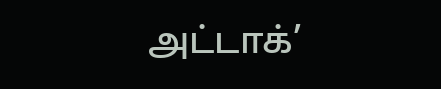அட்டாக்’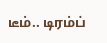டீம்.. டிரம்ப்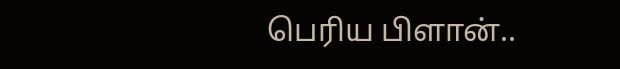பெரிய பிளான்..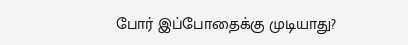போர் இப்போதைக்கு முடியாது?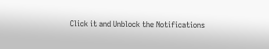Click it and Unblock the Notifications